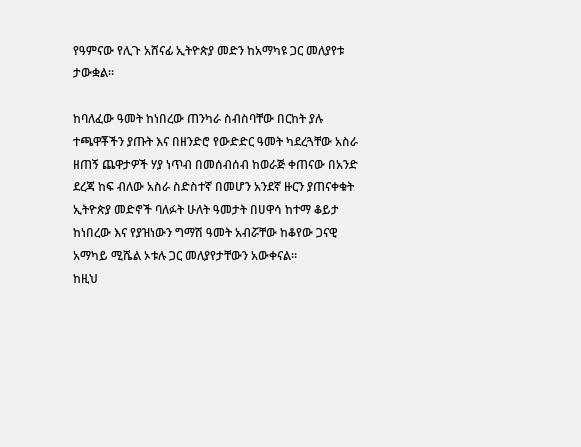የዓምናው የሊጉ አሸናፊ ኢትዮጵያ መድን ከአማካዩ ጋር መለያየቱ ታውቋል።

ከባለፈው ዓመት ከነበረው ጠንካራ ስብስባቸው በርከት ያሉ ተጫዋቾችን ያጡት እና በዘንድሮ የውድድር ዓመት ካደረጓቸው አስራ ዘጠኝ ጨዋታዎች ሃያ ነጥብ በመሰብሰብ ከወራጅ ቀጠናው በአንድ ደረጃ ከፍ ብለው አስራ ስድስተኛ በመሆን አንደኛ ዙርን ያጠናቀቁት ኢትዮጵያ መድኖች ባለፉት ሁለት ዓመታት በሀዋሳ ከተማ ቆይታ ከነበረው እና የያዝነውን ግማሽ ዓመት አብሯቸው ከቆየው ጋናዊ አማካይ ሚሼል ኦቱሉ ጋር መለያየታቸውን አውቀናል።
ከዚህ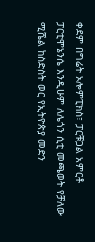ቀደም በግሬት ኦሎምፒክስ፣ ፓርቹጋል አምርቶ ፓርቲሞኔንሴ እንዲሁም ለሌጎን ሲቲ መጫወት የቻለው ሚሼል ከስድስት ወር የኢትዮጵያ መድን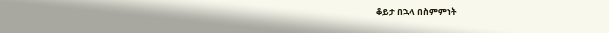ቆይታ በኋላ በስምምነት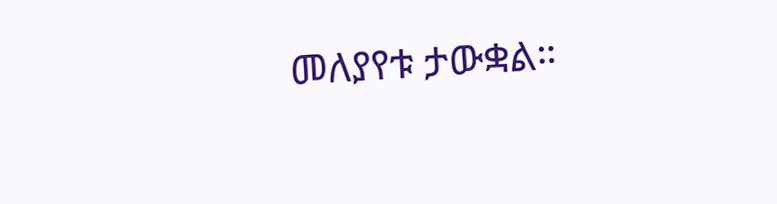መለያየቱ ታውቋል።